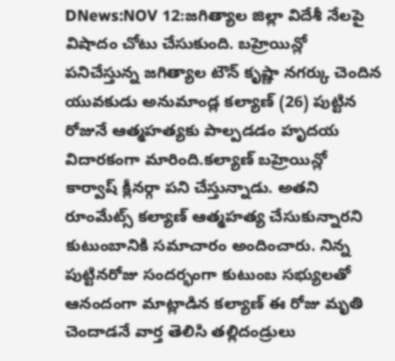DNews:NOV 12:జగిత్యాల జిల్లా విదేశీ నేలపై విషాదం చోటు చేసుకుంది. బహ్రెయిన్లో పనిచేస్తున్న జగిత్యాల టౌన్ కృష్ణా నగర్కు చెందిన యువకుడు అనుమాండ్ల కల్యాణ్ (26) పుట్టిన రోజునే ఆత్మహత్యకు పాల్పడడం హృదయ విదారకంగా మారింది.కల్యాణ్ బహ్రెయిన్లో కార్వాష్ క్లీనర్గా పని చేస్తున్నాడు. అతని రూంమేట్స్ కల్యాణ్ ఆత్మహత్య చేసుకున్నారని కుటుంబానికి సమాచారం అందించారు. నిన్న పుట్టినరోజు సందర్భంగా కుటుంబ సభ్యులతో ఆనందంగా మాట్లాడిన కల్యాణ్ ఈ రోజు మృతి చెందాడనే వార్త తెలిసి తల్లిదండ్రులు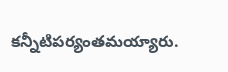కన్నీటిపర్యంతమయ్యారు.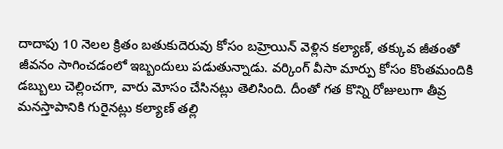దాదాపు 10 నెలల క్రితం బతుకుదెరువు కోసం బహ్రెయిన్ వెళ్లిన కల్యాణ్, తక్కువ జీతంతో జీవనం సాగించడంలో ఇబ్బందులు పడుతున్నాడు. వర్కింగ్ వీసా మార్పు కోసం కొంతమందికి డబ్బులు చెల్లించగా, వారు మోసం చేసినట్లు తెలిసింది. దీంతో గత కొన్ని రోజులుగా తీవ్ర మనస్తాపానికి గురైనట్లు కల్యాణ్ తల్లి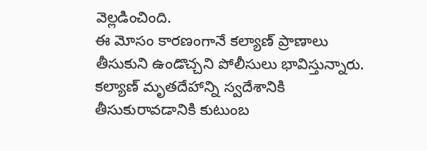వెల్లడించింది.
ఈ మోసం కారణంగానే కల్యాణ్ ప్రాణాలు తీసుకుని ఉండొచ్చని పోలీసులు భావిస్తున్నారు. కల్యాణ్ మృతదేహాన్ని స్వదేశానికి తీసుకురావడానికి కుటుంబ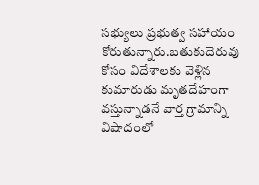సభ్యులు ప్రభుత్వ సహాయం కోరుతున్నారు.బతుకుదెరువు కోసం విదేశాలకు వెళ్లిన కుమారుడు మృతదేహంగా వస్తున్నాడనే వార్త గ్రామాన్ని విషాదంలో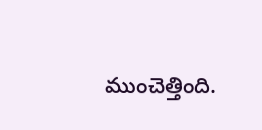ముంచెత్తింది.